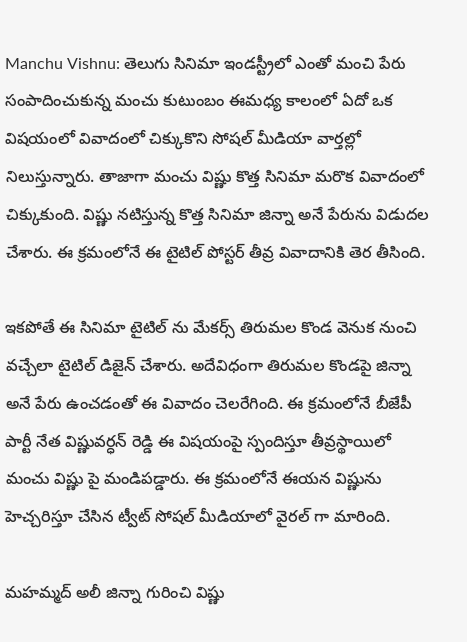Manchu Vishnu: తెలుగు సినిమా ఇండస్ట్రీలో ఎంతో మంచి పేరు సంపాదించుకున్న మంచు కుటుంబం ఈమధ్య కాలంలో ఏదో ఒక విషయంలో వివాదంలో చిక్కుకొని సోషల్ మీడియా వార్తల్లో నిలుస్తున్నారు. తాజాగా మంచు విష్ణు కొత్త సినిమా మరొక వివాదంలో చిక్కుకుంది. విష్ణు నటిస్తున్న కొత్త సినిమా జిన్నా అనే పేరును విడుదల చేశారు. ఈ క్రమంలోనే ఈ టైటిల్ పోస్టర్ తీవ్ర వివాదానికి తెర తీసింది.

ఇకపోతే ఈ సినిమా టైటిల్ ను మేకర్స్ తిరుమల కొండ వెనుక నుంచి వచ్చేలా టైటిల్ డిజైన్ చేశారు. అదేవిధంగా తిరుమల కొండపై జిన్నా అనే పేరు ఉంచడంతో ఈ వివాదం చెలరేగింది. ఈ క్రమంలోనే బీజేపీ పార్టీ నేత విష్ణువర్ధన్ రెడ్డి ఈ విషయంపై స్పందిస్తూ తీవ్రస్థాయిలో మంచు విష్ణు పై మండిపడ్డారు. ఈ క్రమంలోనే ఈయన విష్ణును హెచ్చరిస్తూ చేసిన ట్వీట్ సోషల్ మీడియాలో వైరల్ గా మారింది.

మహమ్మద్ అలీ జిన్నా గురించి విష్ణు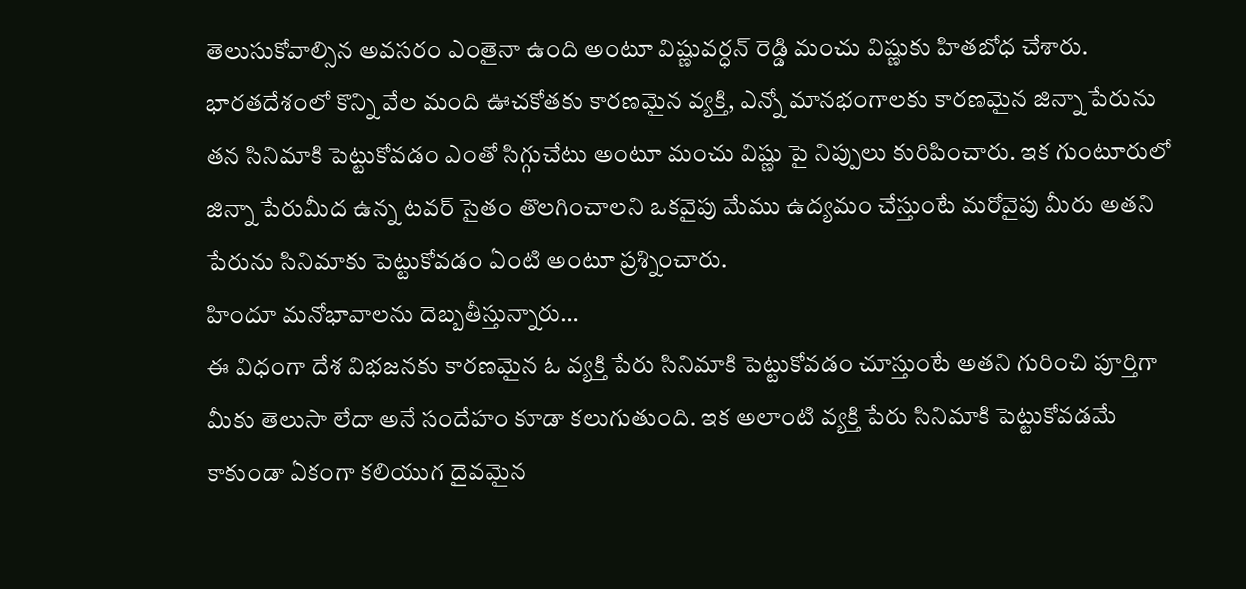తెలుసుకోవాల్సిన అవసరం ఎంతైనా ఉంది అంటూ విష్ణువర్ధన్ రెడ్డి మంచు విష్ణుకు హితబోధ చేశారు. భారతదేశంలో కొన్ని వేల మంది ఊచకోతకు కారణమైన వ్యక్తి, ఎన్నో మానభంగాలకు కారణమైన జిన్నా పేరును తన సినిమాకి పెట్టుకోవడం ఎంతో సిగ్గుచేటు అంటూ మంచు విష్ణు పై నిప్పులు కురిపించారు. ఇక గుంటూరులో జిన్నా పేరుమీద ఉన్న టవర్ సైతం తొలగించాలని ఒకవైపు మేము ఉద్యమం చేస్తుంటే మరోవైపు మీరు అతని పేరును సినిమాకు పెట్టుకోవడం ఏంటి అంటూ ప్రశ్నించారు.
హిందూ మనోభావాలను దెబ్బతీస్తున్నారు…
ఈ విధంగా దేశ విభజనకు కారణమైన ఓ వ్యక్తి పేరు సినిమాకి పెట్టుకోవడం చూస్తుంటే అతని గురించి పూర్తిగా మీకు తెలుసా లేదా అనే సందేహం కూడా కలుగుతుంది. ఇక అలాంటి వ్యక్తి పేరు సినిమాకి పెట్టుకోవడమే కాకుండా ఏకంగా కలియుగ దైవమైన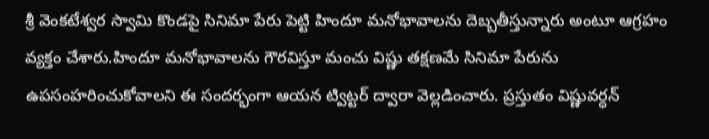శ్రీ వెంకటేశ్వర స్వామి కొండపై సినిమా పేరు పెట్టి హిందూ మనోభావాలను దెబ్బతీస్తున్నారు అంటూ ఆగ్రహం వ్యక్తం చేశారు.హిందూ మనోభావాలను గౌరవిస్తూ మంచు విష్ణు తక్షణమే సినిమా పేరును ఉపసంహరించుకోవాలని ఈ సందర్భంగా ఆయన ట్విట్టర్ ద్వారా వెల్లడించారు. ప్రస్తుతం విష్ణువర్ధన్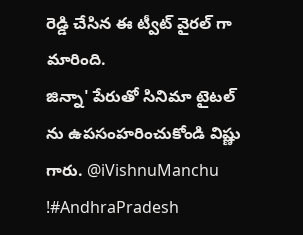రెడ్డి చేసిన ఈ ట్వీట్ వైరల్ గా మారింది.
జిన్నా' పేరుతో సినిమా టైటల్ ను ఉపసంహరించుకోండి విష్ణు గారు. @iVishnuManchu !#AndhraPradesh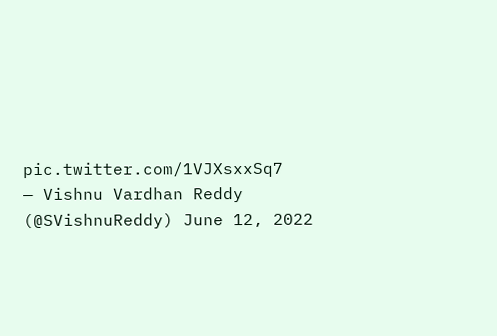pic.twitter.com/1VJXsxxSq7
— Vishnu Vardhan Reddy (@SVishnuReddy) June 12, 2022